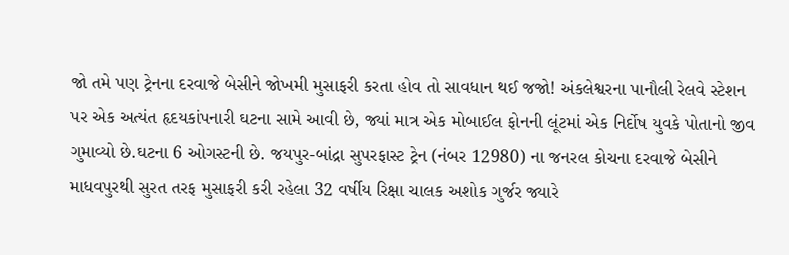જો તમે પણ ટ્રેનના દરવાજે બેસીને જોખમી મુસાફરી કરતા હોવ તો સાવધાન થઈ જજો! અંકલેશ્વરના પાનૌલી રેલવે સ્ટેશન પર એક અત્યંત હૃદયકાંપનારી ઘટના સામે આવી છે, જ્યાં માત્ર એક મોબાઈલ ફોનની લૂંટમાં એક નિર્દોષ યુવકે પોતાનો જીવ ગુમાવ્યો છે.ઘટના 6 ઓગસ્ટની છે. જયપુર-બાંદ્રા સુપરફાસ્ટ ટ્રેન (નંબર 12980) ના જનરલ કોચના દરવાજે બેસીને માધવપુરથી સુરત તરફ મુસાફરી કરી રહેલા 32 વર્ષીય રિક્ષા ચાલક અશોક ગુર્જર જ્યારે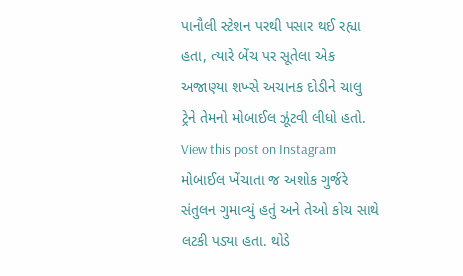પાનૌલી સ્ટેશન પરથી પસાર થઈ રહ્યા હતા, ત્યારે બેંચ પર સૂતેલા એક અજાણ્યા શખ્સે અચાનક દોડીને ચાલુ ટ્રેને તેમનો મોબાઈલ ઝૂંટવી લીધો હતો.
View this post on Instagram
મોબાઈલ ખેંચાતા જ અશોક ગુર્જરે સંતુલન ગુમાવ્યું હતું અને તેઓ કોચ સાથે લટકી પડ્યા હતા. થોડે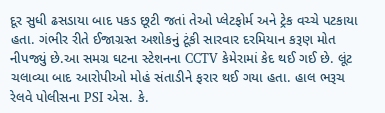દૂર સુધી ઢસડાયા બાદ પકડ છૂટી જતાં તેઓ પ્લેટફોર્મ અને ટ્રેક વચ્ચે પટકાયા હતા. ગંભીર રીતે ઈજાગ્રસ્ત અશોકનું ટૂંકી સારવાર દરમિયાન કરૂણ મોત નીપજ્યું છે.આ સમગ્ર ઘટના સ્ટેશનના CCTV કેમેરામાં કેદ થઈ ગઈ છે. લૂંટ ચલાવ્યા બાદ આરોપીઓ મોહં સંતાડીને ફરાર થઈ ગયા હતા. હાલ ભરૂચ રેલવે પોલીસના PSI એસ. કે.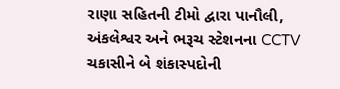રાણા સહિતની ટીમો દ્વારા પાનૌલી, અંકલેશ્વર અને ભરૂચ સ્ટેશનના CCTV ચકાસીને બે શંકાસ્પદોની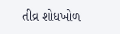તીવ્ર શોધખોળ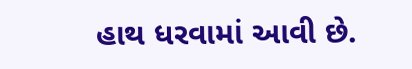હાથ ધરવામાં આવી છે.